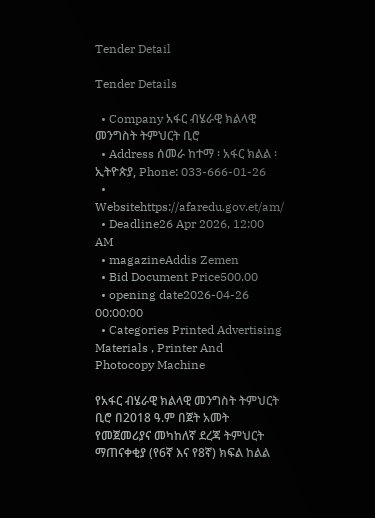Tender Detail

Tender Details

  • Company አፋር ብሄራዊ ክልላዊ መንግስት ትምህርት ቢሮ
  • Address ሰመራ ከተማ ፡ አፋር ክልል ፡ ኢትዮጵያ, Phone: 033-666-01-26
  • Websitehttps://afaredu.gov.et/am/
  • Deadline26 Apr 2026, 12:00 AM
  • magazineAddis Zemen
  • Bid Document Price500.00
  • opening date2026-04-26 00:00:00
  • Categories Printed Advertising Materials , Printer And Photocopy Machine

የአፋር ብሄራዊ ክልላዊ መንግስት ትምህርት ቢሮ በ2018 ዓ.ም በጀት አመት የመጀመሪያና መካከለኛ ደረጃ ትምህርት ማጠናቀቂያ (የ6ኛ እና የ8ኛ) ክፍል ከልል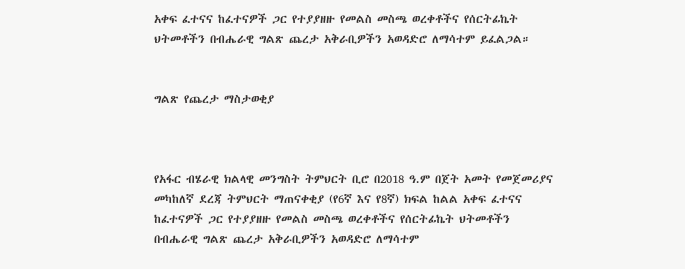አቀፍ ፈተናና ከፈተናዎች ጋር የተያያዘዙ የመልስ መስጫ ወረቀቶችና የሰርትፊኬት ህትመቶችን በብሔራዊ ግልጽ ጨረታ አቅራቢዎችን አወዳድሮ ለማሳተም ይፈልጋል።


ግልጽ የጨረታ ማስታወቂያ



የአፋር ብሄራዊ ክልላዊ መንግስት ትምህርት ቢሮ በ2018 ዓ.ም በጀት አመት የመጀመሪያና መካከለኛ ደረጃ ትምህርት ማጠናቀቂያ (የ6ኛ እና የ8ኛ) ክፍል ከልል አቀፍ ፈተናና ከፈተናዎች ጋር የተያያዘዙ የመልስ መስጫ ወረቀቶችና የሰርትፊኬት ህትመቶችን በብሔራዊ ግልጽ ጨረታ አቅራቢዎችን አወዳድሮ ለማሳተም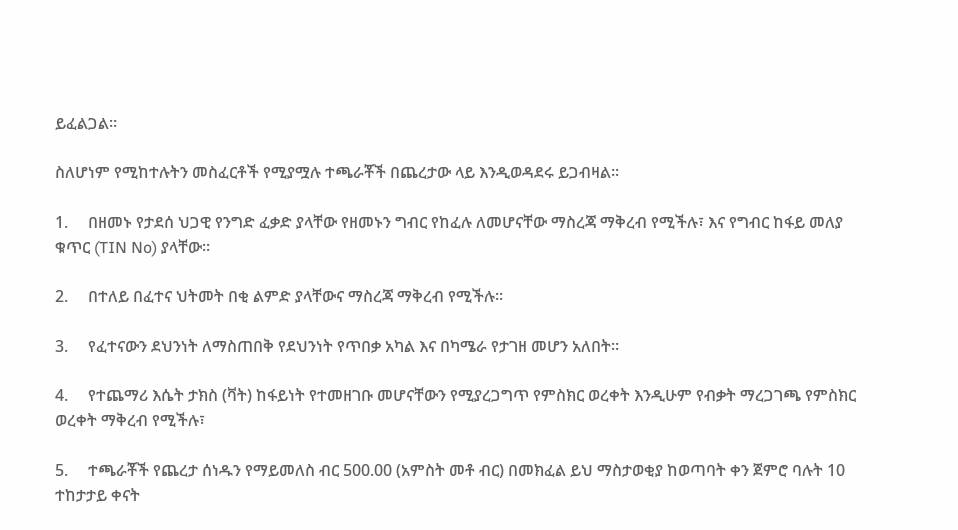ይፈልጋል።

ስለሆነም የሚከተሉትን መስፈርቶች የሚያሟሉ ተጫራቾች በጨረታው ላይ እንዲወዳደሩ ይጋብዛል።

1.     በዘመኑ የታደሰ ህጋዊ የንግድ ፈቃድ ያላቸው የዘመኑን ግብር የከፈሉ ለመሆናቸው ማስረጃ ማቅረብ የሚችሉ፣ እና የግብር ከፋይ መለያ ቁጥር (TIN No) ያላቸው።

2.     በተለይ በፈተና ህትመት በቂ ልምድ ያላቸውና ማስረጃ ማቅረብ የሚችሉ።

3.     የፈተናውን ደህንነት ለማስጠበቅ የደህንነት የጥበቃ አካል እና በካሜራ የታገዘ መሆን አለበት።

4.     የተጨማሪ እሴት ታክስ (ቫት) ከፋይነት የተመዘገቡ መሆናቸውን የሚያረጋግጥ የምስክር ወረቀት እንዲሁም የብቃት ማረጋገጫ የምስክር ወረቀት ማቅረብ የሚችሉ፣

5.     ተጫራቾች የጨረታ ሰነዱን የማይመለስ ብር 500.00 (አምስት መቶ ብር) በመክፈል ይህ ማስታወቂያ ከወጣባት ቀን ጀምሮ ባሉት 10 ተከታታይ ቀናት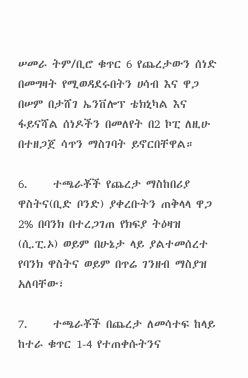ሠመራ ትም/ቢሮ ቁጥር 6 የጨረታውን ሰነድ በመግዛት የሚወዳደሩበትን ሀሳብ እና ዋጋ በሠም በታሸገ ኤንቨሎፕ ቴክኒካል እና ፋይናሻል ሰነዶችን በመለየት በ2 ኮፒ ለዚሁ በተዘጋጀ ሳጥን ማስገባት ይኖርበቸዋል።

6.     ተጫራቾች የጨረታ ማስከበሪያ ዋስትና(ቢድ ቦንድ) ያቀረቡትን ጠቅላላ ዋጋ 2% በባንክ በተረጋገጠ የክፍያ ትዕዛዝ (ሲ.ፒ.ኦ) ወይም በሁኔታ ላይ ያልተመሰረተ የባንክ ዋስትና ወይም በጥሬ ገንዘብ ማስያዝ አለባቸው፣

7.     ተጫራቾች በጨረታ ለመሳተፍ ከላይ ከተራ ቁጥር 1-4 የተጠቀሱትንና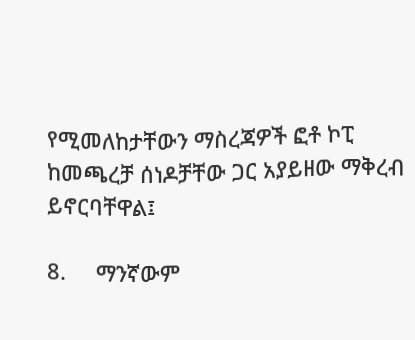የሚመለከታቸውን ማስረጃዎች ፎቶ ኮፒ ከመጫረቻ ሰነዶቻቸው ጋር አያይዘው ማቅረብ ይኖርባቸዋል፤

8.     ማንኛውም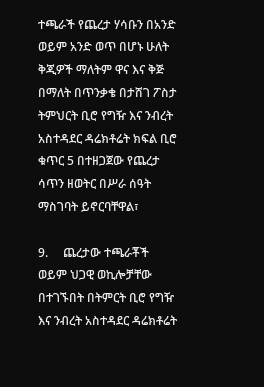ተጫራች የጨረታ ሃሳቡን በአንድ ወይም አንድ ወጥ በሆኑ ሁለት ቅጂዎች ማለትም ዋና እና ቅጅ በማለት በጥንቃቄ በታሸገ ፖስታ ትምህርት ቢሮ የግዥ እና ንብረት አስተዳደር ዳሬክቶሬት ክፍል ቢሮ ቁጥር 5 በተዘጋጀው የጨረታ ሳጥን ዘወትር በሥራ ሰዓት ማስገባት ይኖርባቸዋል፣

9.     ጨረታው ተጫራቾች ወይም ህጋዊ ወኪሎቻቸው በተገኙበት በትምርት ቢሮ የግዥ እና ንብረት አስተዳደር ዳሬክቶሬት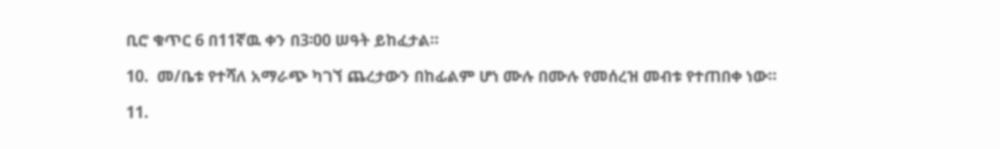ቢሮ ቁጥር 6 በ11ኛዉ ቀን በ3፡00 ሠዓት ይከፈታል።

10.  መ/ቤቱ የተሻለ አማራጭ ካገኘ ጨረታውን በከፊልም ሆነ ሙሉ በሙሉ የመሰረዝ መብቱ የተጠበቀ ነው።

11.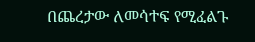በጨረታው ለመሳተፍ የሚፈልጉ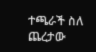ተጫራች ስለ ጨረታው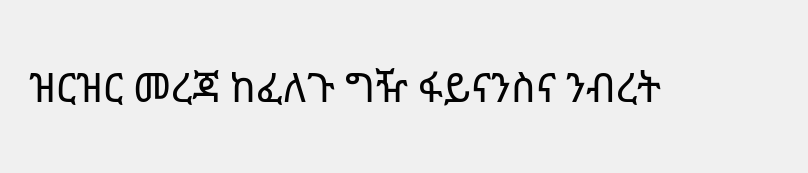ዝርዝር መረጃ ከፈለጉ ግዥ ፋይናንስና ንብረት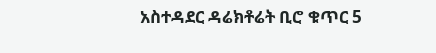አስተዳደር ዳሬክቶሬት ቢሮ ቁጥር 5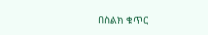በስልክ ቁጥር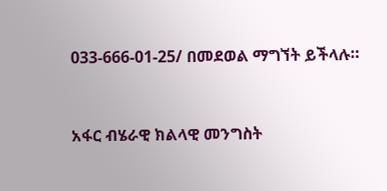033-666-01-25/ በመደወል ማግኘት ይችላሉ።



አፋር ብሄራዊ ክልላዊ መንግስት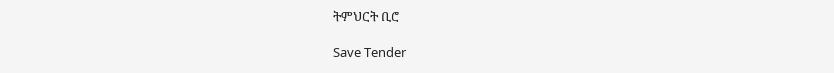ትምህርት ቢሮ

Save Tender